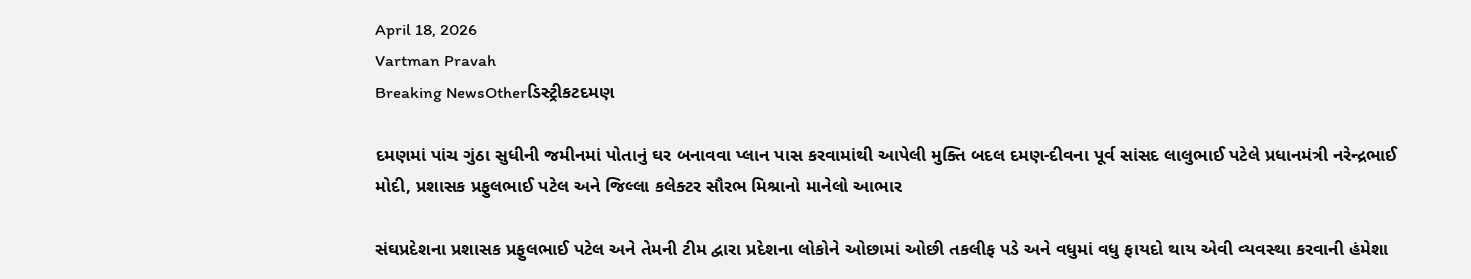April 18, 2026
Vartman Pravah
Breaking NewsOtherડિસ્ટ્રીકટદમણ

દમણમાં પાંચ ગુંઠા સુધીની જમીનમાં પોતાનું ઘર બનાવવા પ્‍લાન પાસ કરવામાંથી આપેલી મુક્‍તિ બદલ દમણ-દીવના પૂર્વ સાંસદ લાલુભાઈ પટેલે પ્રધાનમંત્રી નરેન્‍દ્રભાઈ મોદી, પ્રશાસક પ્રફુલભાઈ પટેલ અને જિલ્લા કલેક્‍ટર સૌરભ મિશ્રાનો માનેલો આભાર

સંઘપ્રદેશના પ્રશાસક પ્રફુલભાઈ પટેલ અને તેમની ટીમ દ્વારા પ્રદેશના લોકોને ઓછામાં ઓછી તકલીફ પડે અને વધુમાં વધુ ફાયદો થાય એવી વ્‍યવસ્‍થા કરવાની હંમેશા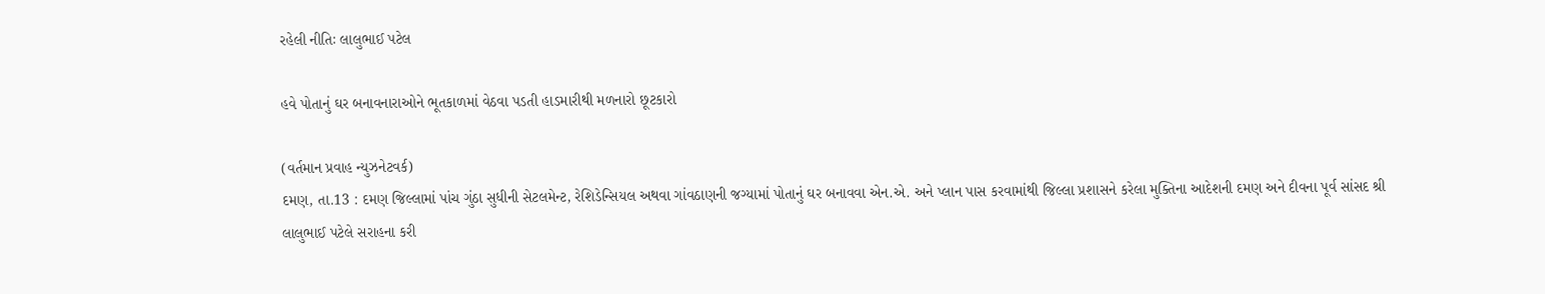રહેલી નીતિઃ લાલુભાઈ પટેલ

હવે પોતાનું ઘર બનાવનારાઓને ભૂતકાળમાં વેઠવા પડતી હાડમારીથી મળનારો છૂટકારો

(વર્તમાન પ્રવાહ ન્‍યુઝનેટવર્ક)
દમણ, તા.13 : દમણ જિલ્લામાં પાંચ ગુંઠા સુધીની સેટલમેન્‍ટ, રેશિડેન્‍સિયલ અથવા ગાંવઠાણની જગ્‍યામાં પોતાનું ઘર બનાવવા એન.એ. અને પ્‍લાન પાસ કરવામાંથી જિલ્લા પ્રશાસને કરેલા મુક્‍તિના આદેશની દમણ અને દીવના પૂર્વ સાંસદ શ્રી લાલુભાઈ પટેલે સરાહના કરી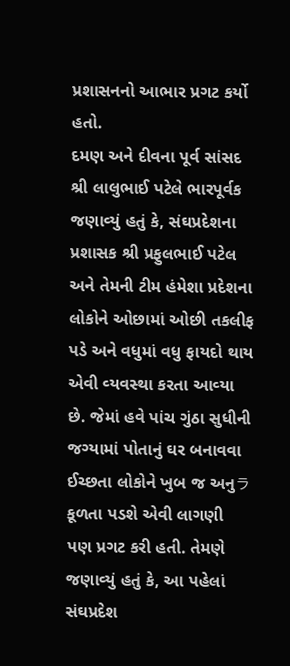પ્રશાસનનો આભાર પ્રગટ કર્યો હતો.
દમણ અને દીવના પૂર્વ સાંસદ શ્રી લાલુભાઈ પટેલે ભારપૂર્વક જણાવ્‍યું હતું કે, સંઘપ્રદેશના પ્રશાસક શ્રી પ્રફુલભાઈ પટેલ અને તેમની ટીમ હંમેશા પ્રદેશના લોકોને ઓછામાં ઓછી તકલીફ પડે અને વધુમાં વધુ ફાયદો થાય એવી વ્‍યવસ્‍થા કરતા આવ્‍યા છે. જેમાં હવે પાંચ ગુંઠા સુધીની જગ્‍યામાં પોતાનું ઘર બનાવવા ઈચ્‍છતા લોકોને ખુબ જ અનુラકૂળતા પડશે એવી લાગણી પણ પ્રગટ કરી હતી. તેમણે જણાવ્‍યું હતું કે, આ પહેલાં સંઘપ્રદેશ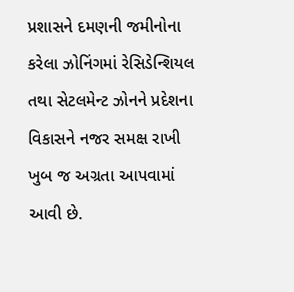પ્રશાસને દમણની જમીનોના કરેલા ઝોનિંગમાં રેસિડેન્‍શિયલ તથા સેટલમેન્‍ટ ઝોનને પ્રદેશના વિકાસને નજર સમક્ષ રાખી ખુબ જ અગ્રતા આપવામાં આવી છે.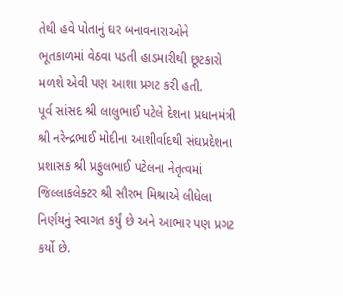તેથી હવે પોતાનું ઘર બનાવનારાઓને ભૂતકાળમાં વેઠવા પડતી હાડમારીથી છૂટકારો મળશે એવી પણ આશા પ્રગટ કરી હતી.
પૂર્વ સાંસદ શ્રી લાલુભાઈ પટેલે દેશના પ્રધાનમંત્રી શ્રી નરેન્‍દ્રભાઈ મોદીના આશીર્વાદથી સંઘપ્રદેશના પ્રશાસક શ્રી પ્રફુલભાઈ પટેલના નેતૃત્‍વમાં જિલ્લાકલેક્‍ટર શ્રી સૌરભ મિશ્રાએ લીધેલા નિર્ણયનું સ્‍વાગત કર્યું છે અને આભાર પણ પ્રગટ કર્યો છે.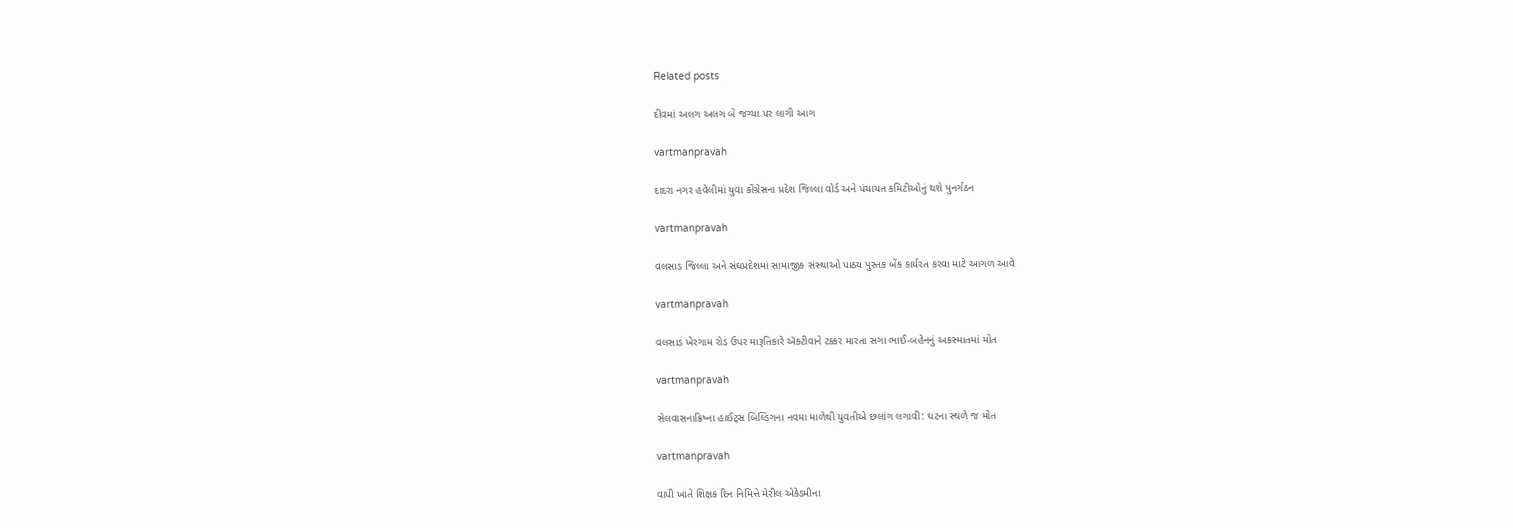Related posts

દીવમાં અલગ અલગ બે જગ્‍યા પર લાગી આગ

vartmanpravah

દાદરા નગર હવેલીમાં યુવા કોંગ્રેસના પ્રદેશ જિલ્લા વોર્ડ અને પંચાયત કમિટીઓનું થશે પુનર્ગઠન

vartmanpravah

વલસાડ જિલ્લા અને સંઘપ્રદેશમાં સામાજીક સંસ્‍થાઓ પાઠય પુસ્‍તક બેંક કાર્યરત કરવા માટે આગળ આવે

vartmanpravah

વલસાડ ખેરગામ રોડ ઉપર મારૂતિકારે ઍક્ટીવાને ટક્કર મારતા સગા ભાઈ-બહેનનું અકસ્માતમાં મોત

vartmanpravah

સેલવાસનાક્રિષ્‍ના હાઈટ્‍સ બિલ્‍ડિંગના નવમા માળેથી યુવતીએ છલાંગ લગાવી: ઘટના સ્થળે જ મોત

vartmanpravah

વાપી ખાતે શિક્ષક દિન નિમિત્તે મેરીલ એકેડમીના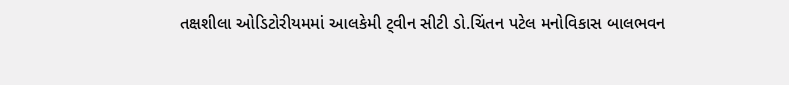તક્ષશીલા ઓડિટોરીયમમાં આલકેમી ટ્‍વીન સીટી ડો.ચિંતન પટેલ મનોવિકાસ બાલભવન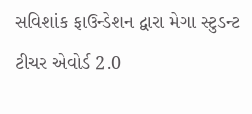સવિશાંક ફાઉન્‍ડેશન દ્વારા મેગા સ્‍ટુડન્‍ટ ટીચર એવોર્ડ 2.0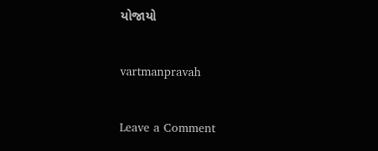યોજાયો

vartmanpravah

Leave a Comment